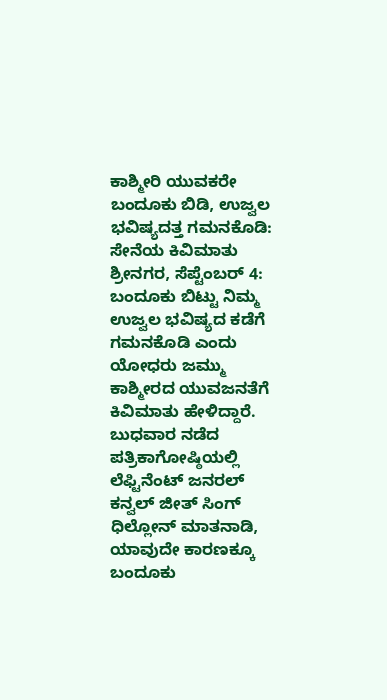ಕಾಶ್ಮೀರಿ ಯುವಕರೇ ಬಂದೂಕು ಬಿಡಿ, ಉಜ್ವಲ ಭವಿಷ್ಯದತ್ತ ಗಮನಕೊಡಿ: ಸೇನೆಯ ಕಿವಿಮಾತು
ಶ್ರೀನಗರ, ಸೆಪ್ಟೆಂಬರ್ 4: ಬಂದೂಕು ಬಿಟ್ಟು ನಿಮ್ಮ ಉಜ್ವಲ ಭವಿಷ್ಯದ ಕಡೆಗೆ ಗಮನಕೊಡಿ ಎಂದು ಯೋಧರು ಜಮ್ಮು ಕಾಶ್ಮೀರದ ಯುವಜನತೆಗೆ ಕಿವಿಮಾತು ಹೇಳಿದ್ದಾರೆ.
ಬುಧವಾರ ನಡೆದ ಪತ್ರಿಕಾಗೋಷ್ಠಿಯಲ್ಲಿ ಲೆಫ್ಟಿನೆಂಟ್ ಜನರಲ್ ಕನ್ವಲ್ ಜೀತ್ ಸಿಂಗ್ ಧಿಲ್ಲೋನ್ ಮಾತನಾಡಿ, ಯಾವುದೇ ಕಾರಣಕ್ಕೂ ಬಂದೂಕು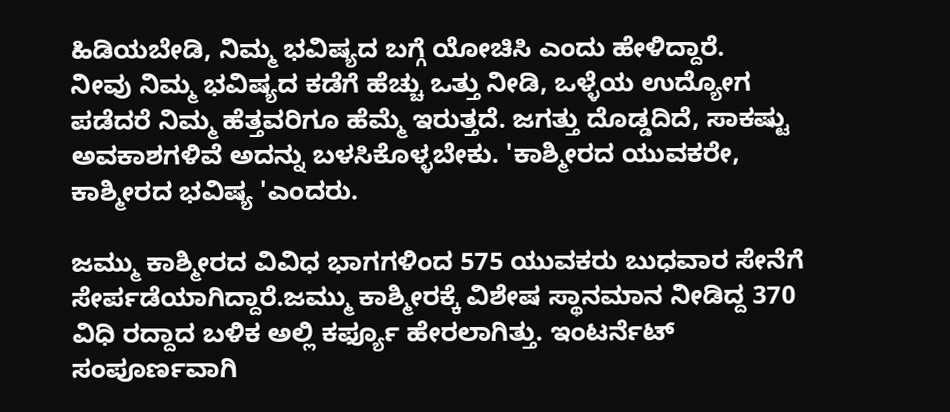ಹಿಡಿಯಬೇಡಿ, ನಿಮ್ಮ ಭವಿಷ್ಯದ ಬಗ್ಗೆ ಯೋಚಿಸಿ ಎಂದು ಹೇಳಿದ್ದಾರೆ.
ನೀವು ನಿಮ್ಮ ಭವಿಷ್ಯದ ಕಡೆಗೆ ಹೆಚ್ಚು ಒತ್ತು ನೀಡಿ, ಒಳ್ಳೆಯ ಉದ್ಯೋಗ ಪಡೆದರೆ ನಿಮ್ಮ ಹೆತ್ತವರಿಗೂ ಹೆಮ್ಮೆ ಇರುತ್ತದೆ. ಜಗತ್ತು ದೊಡ್ಡದಿದೆ, ಸಾಕಷ್ಟು ಅವಕಾಶಗಳಿವೆ ಅದನ್ನು ಬಳಸಿಕೊಳ್ಳಬೇಕು. 'ಕಾಶ್ಮೀರದ ಯುವಕರೇ, ಕಾಶ್ಮೀರದ ಭವಿಷ್ಯ 'ಎಂದರು.

ಜಮ್ಮು ಕಾಶ್ಮೀರದ ವಿವಿಧ ಭಾಗಗಳಿಂದ 575 ಯುವಕರು ಬುಧವಾರ ಸೇನೆಗೆ ಸೇರ್ಪಡೆಯಾಗಿದ್ದಾರೆ.ಜಮ್ಮು ಕಾಶ್ಮೀರಕ್ಕೆ ವಿಶೇಷ ಸ್ಥಾನಮಾನ ನೀಡಿದ್ದ 370 ವಿಧಿ ರದ್ದಾದ ಬಳಿಕ ಅಲ್ಲಿ ಕರ್ಫ್ಯೂ ಹೇರಲಾಗಿತ್ತು. ಇಂಟರ್ನೆಟ್ ಸಂಪೂರ್ಣವಾಗಿ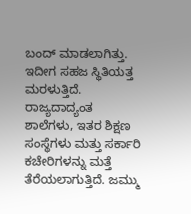ಬಂದ್ ಮಾಡಲಾಗಿತ್ತು. ಇದೀಗ ಸಹಜ ಸ್ಥಿತಿಯತ್ತ ಮರಳುತ್ತಿದೆ.
ರಾಜ್ಯದಾದ್ಯಂತ ಶಾಲೆಗಳು, ಇತರ ಶಿಕ್ಷಣ ಸಂಸ್ಥೆಗಳು ಮತ್ತು ಸರ್ಕಾರಿ ಕಚೇರಿಗಳನ್ನು ಮತ್ತೆ ತೆರೆಯಲಾಗುತ್ತಿದೆ. ಜಮ್ಮು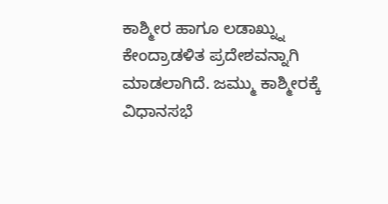ಕಾಶ್ಮೀರ ಹಾಗೂ ಲಡಾಖ್ನ್ನು ಕೇಂದ್ರಾಡಳಿತ ಪ್ರದೇಶವನ್ನಾಗಿ ಮಾಡಲಾಗಿದೆ. ಜಮ್ಮು ಕಾಶ್ಮೀರಕ್ಕೆ ವಿಧಾನಸಭೆ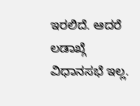ಇರಲಿದೆ. ಆದರೆ ಲಡಾಖ್ಗೆ ವಿಧಾನಸಭೆ ಇಲ್ಲ.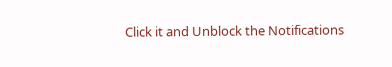Click it and Unblock the Notifications